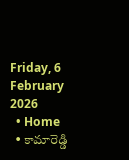Friday, 6 February 2026
  • Home
  • కామారెడ్డి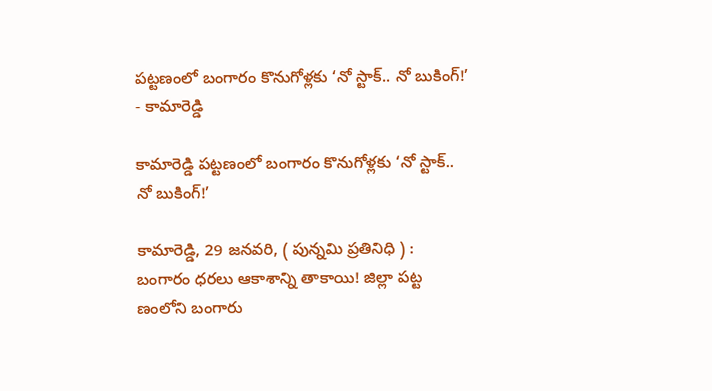పట్టణంలో బంగారం కొనుగోళ్లకు ‘నో స్టాక్.. నో బుకింగ్!’
- కామారెడ్డి

కామారెడ్డి పట్టణంలో బంగారం కొనుగోళ్లకు ‘నో స్టాక్.. నో బుకింగ్!’

కామారెడ్డి, 29 జనవరి, ( పున్నమి ప్రతినిధి ) : బంగారం ధరలు ఆకాశాన్ని తాకాయి! జిల్లా పట్ట ణంలోని బంగారు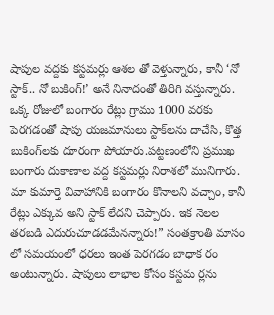షాపుల వద్దకు కస్టమర్లు ఆశల తో వెళ్తున్నారు, కానీ ‘నో స్టాక్.. నో బుకింగ్!’ అనే నినాదంతో తిరిగి వస్తున్నారు. ఒక్క రోజులో బంగారం రేట్లు గ్రాము 1000 వరకు పెరగడంతో షాపు యజమానులు స్టాక్‌లను దాచేసి, కొత్త బుకింగ్‌లకు దూరంగా పోయారు.పట్టణంలోని ప్రముఖ బంగారు దుకాణాల వద్ద కస్టమర్లు నిరాశలో మునిగారు. మా కుమార్తె వివాహానికి బంగారం కొనాలని వచ్చాం, కానీ రేట్లు ఎక్కువ అని స్టాక్ లేదని చెప్పారు. ఇక నెలల తరబడి ఎదురుచూడడమేనన్నారు!” సంతక్రాంతి మాసం లో సమయంలో ధరలు ఇంత పెరగడం బాధాక రం అంటున్నారు. షాపులు లాభాల కోసం కస్టమ ర్లను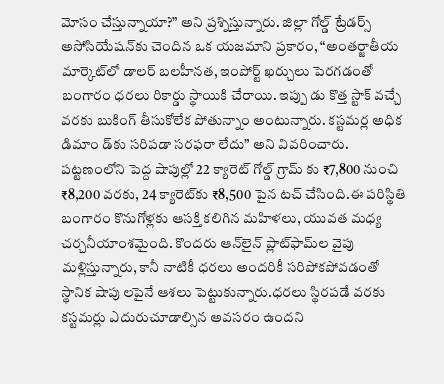మోసం చేస్తున్నాయా?” అని ప్రశ్నిస్తున్నారు. జిల్లా గోల్డ్ ట్రేడర్స్ అసోసియేషన్‌కు చెందిన ఒక యజమాని ప్రకారం, “అంతర్జాతీయ మార్కెట్‌లో డాలర్ బలహీనత, ఇంపోర్ట్ ఖర్చులు పెరగడంతో బంగారం ధరలు రికార్డు స్థాయికి చేరాయి. ఇప్పు డు కొత్త స్టాక్ వచ్చే వరకు బుకింగ్ తీసుకోలేక పోతున్నాం అంటున్నారు. కస్టమర్ల అధిక డిమాం డ్‌కు సరిపడా సరఫరా లేదు” అని వివరించారు. పట్టణంలోని పెద్ద షాపుల్లో 22 క్యారెట్ గోల్డ్ గ్రామ్‌ కు ₹7,800 నుంచి ₹8,200 వరకు, 24 క్యారెట్‌కు ₹8,500 పైన టచ్ చేసింది.ఈ పరిస్థితి బంగారం కొనుగోళ్లకు ఆసక్తి కలిగిన మహిళలు, యువత మధ్య చర్చనీయాంశమైంది. కొందరు ఆన్‌లైన్ ప్లాట్‌ఫామ్‌ల వైపు మళ్లిస్తున్నారు, కానీ నాటికీ ధరలు అందరికీ సరిపోకపోవడంతో స్థానిక షాపు లపైనే ఆశలు పెట్టుకున్నారు.ధరలు స్థిరపడే వరకు కస్టమర్లు ఎదురుచూడాల్సిన అవసరం ఉందని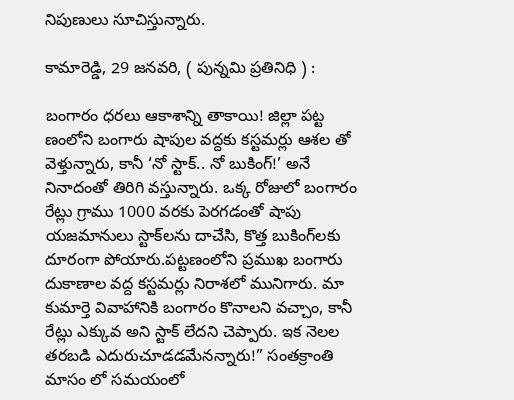నిపుణులు సూచిస్తున్నారు.

కామారెడ్డి, 29 జనవరి, ( పున్నమి ప్రతినిధి ) :

బంగారం ధరలు ఆకాశాన్ని తాకాయి! జిల్లా పట్ట ణంలోని బంగారు షాపుల వద్దకు కస్టమర్లు ఆశల తో వెళ్తున్నారు, కానీ ‘నో స్టాక్.. నో బుకింగ్!’ అనే నినాదంతో తిరిగి వస్తున్నారు. ఒక్క రోజులో బంగారం రేట్లు గ్రాము 1000 వరకు పెరగడంతో షాపు యజమానులు స్టాక్‌లను దాచేసి, కొత్త బుకింగ్‌లకు దూరంగా పోయారు.పట్టణంలోని ప్రముఖ బంగారు దుకాణాల వద్ద కస్టమర్లు నిరాశలో మునిగారు. మా కుమార్తె వివాహానికి బంగారం కొనాలని వచ్చాం, కానీ రేట్లు ఎక్కువ అని స్టాక్ లేదని చెప్పారు. ఇక నెలల తరబడి ఎదురుచూడడమేనన్నారు!” సంతక్రాంతి మాసం లో సమయంలో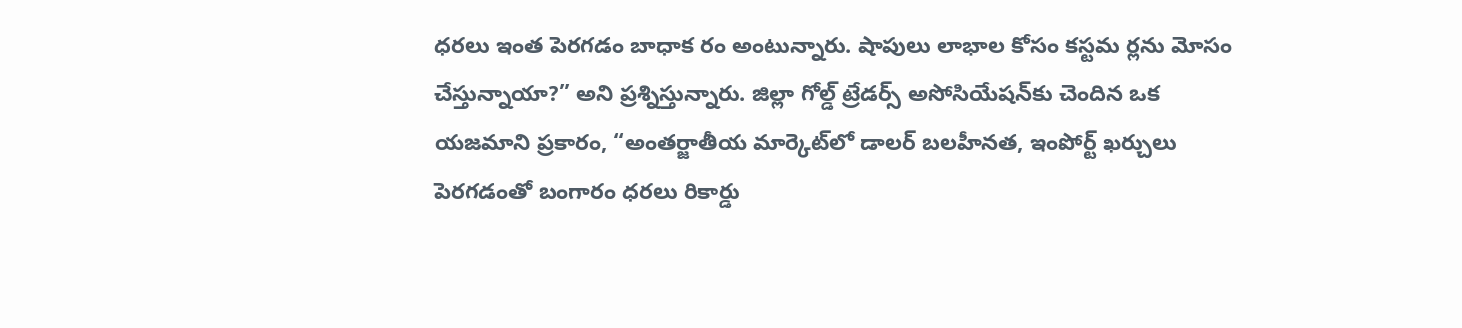ధరలు ఇంత పెరగడం బాధాక రం అంటున్నారు. షాపులు లాభాల కోసం కస్టమ ర్లను మోసం చేస్తున్నాయా?” అని ప్రశ్నిస్తున్నారు. జిల్లా గోల్డ్ ట్రేడర్స్ అసోసియేషన్‌కు చెందిన ఒక యజమాని ప్రకారం, “అంతర్జాతీయ మార్కెట్‌లో డాలర్ బలహీనత, ఇంపోర్ట్ ఖర్చులు పెరగడంతో బంగారం ధరలు రికార్డు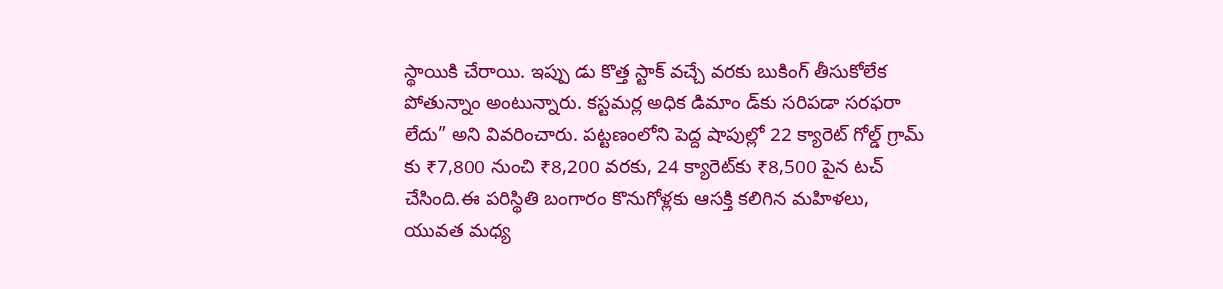స్థాయికి చేరాయి. ఇప్పు డు కొత్త స్టాక్ వచ్చే వరకు బుకింగ్ తీసుకోలేక పోతున్నాం అంటున్నారు. కస్టమర్ల అధిక డిమాం డ్‌కు సరిపడా సరఫరా లేదు” అని వివరించారు. పట్టణంలోని పెద్ద షాపుల్లో 22 క్యారెట్ గోల్డ్ గ్రామ్‌ కు ₹7,800 నుంచి ₹8,200 వరకు, 24 క్యారెట్‌కు ₹8,500 పైన టచ్ చేసింది.ఈ పరిస్థితి బంగారం కొనుగోళ్లకు ఆసక్తి కలిగిన మహిళలు, యువత మధ్య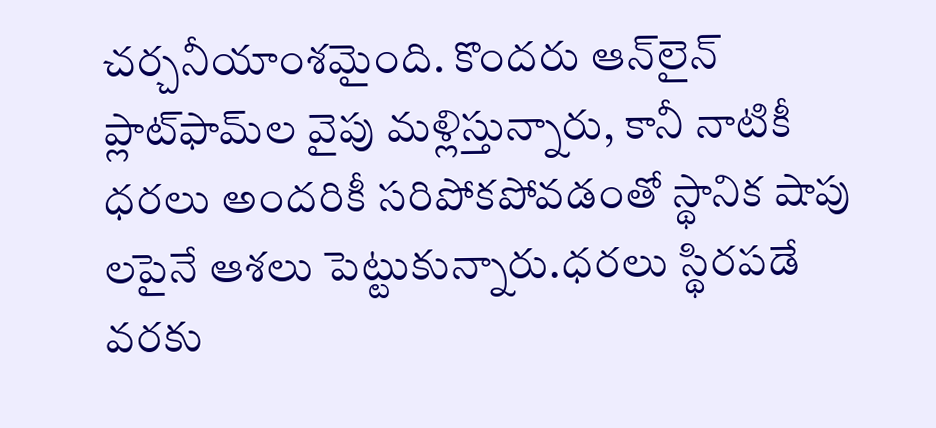చర్చనీయాంశమైంది. కొందరు ఆన్‌లైన్ ప్లాట్‌ఫామ్‌ల వైపు మళ్లిస్తున్నారు, కానీ నాటికీ ధరలు అందరికీ సరిపోకపోవడంతో స్థానిక షాపు లపైనే ఆశలు పెట్టుకున్నారు.ధరలు స్థిరపడే వరకు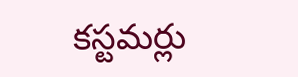కస్టమర్లు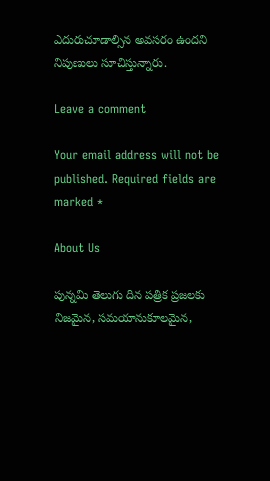ఎదురుచూడాల్సిన అవసరం ఉందని నిపుణులు సూచిస్తున్నారు.

Leave a comment

Your email address will not be published. Required fields are marked *

About Us

పున్నమి తెలుగు దిన పత్రిక ప్రజలకు నిజమైన, సమయానుకూలమైన,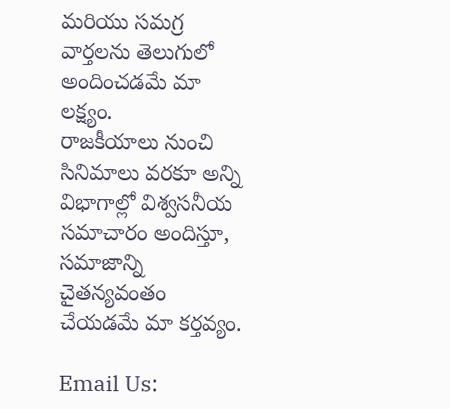మరియు సమగ్ర వార్తలను తెలుగులో అందించడమే మా లక్ష్యం.
రాజకీయాలు నుంచి సినిమాలు వరకూ అన్ని విభాగాల్లో విశ్వసనీయ సమాచారం అందిస్తూ, సమాజాన్ని చైతన్యవంతం చేయడమే మా కర్తవ్యం.

Email Us: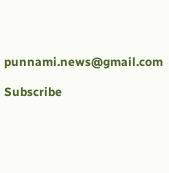punnami.news@gmail.com

Subscribe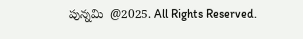పున్నమి  @2025. All Rights Reserved.